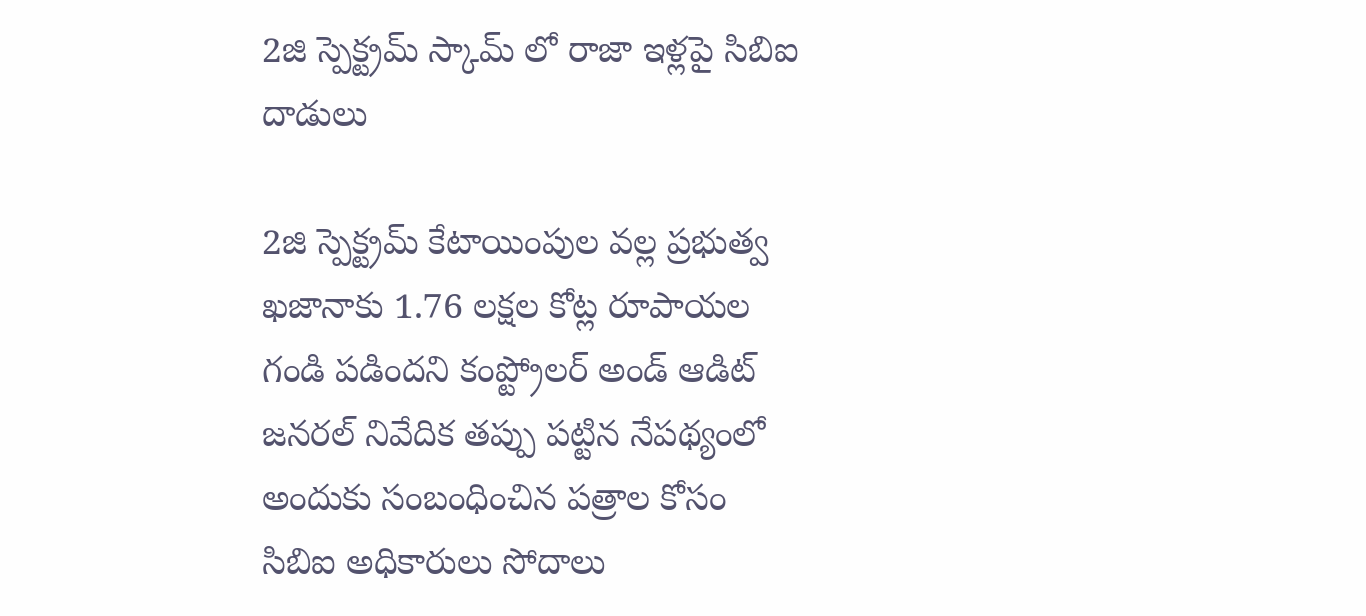2జి స్పెక్ట్రమ్ స్కామ్ లో రాజా ఇళ్లపై సిబిఐ దాడులు

2జి స్పెక్ట్రమ్ కేటాయింపుల వల్ల ప్రభుత్వ ఖజానాకు 1.76 లక్షల కోట్ల రూపాయల గండి పడిందని కంప్ట్రోలర్ అండ్ ఆడిట్ జనరల్ నివేదిక తప్పు పట్టిన నేపథ్యంలో అందుకు సంబంధించిన పత్రాల కోసం సిబిఐ అధికారులు సోదాలు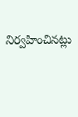నిర్వహించినట్లు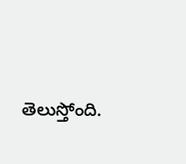తెలుస్తోంది.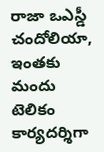రాజా ఒఎస్డీ చందోలియా, ఇంతకు మందు టెలికం కార్యదర్శిగా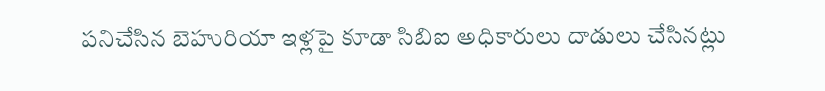పనిచేసిన బెహురియా ఇళ్లపై కూడా సిబిఐ అధికారులు దాడులు చేసినట్లు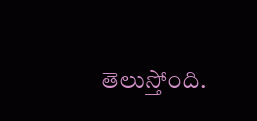తెలుస్తోంది.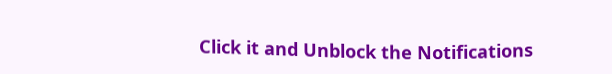Click it and Unblock the Notifications